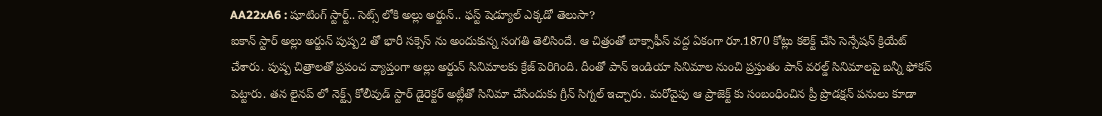AA22xA6 : షూటింగ్ స్టార్ట్.. సెట్స్ లోకి అల్లు అర్జున్.. ఫస్ట్ షెడ్యూల్ ఎక్కడో తెలుసా?
ఐకాన్ స్టార్ అల్లు అర్జున్ పుష్ప2 తో భారీ సక్సెస్ ను అందుకున్న సంగతి తెలిసిందే. ఆ చిత్రంతో బాక్సాఫీస్ వద్ద ఏకంగా రూ.1870 కోట్లు కలెక్ట్ చేసి సెన్సేషన్ క్రియేట్ చేశారు. పుష్ప చిత్రాలతో ప్రపంచ వ్యాప్తంగా అల్లు అర్జున్ సినిమాలకు క్రేజ్ పెరిగింది. దీంతో పాన్ ఇండియా సినిమాల నుంచి ప్రస్తుతం పాన్ వరల్డ్ సినిమాలపై బన్నీ ఫోకస్ పెట్టారు. తన లైనప్ లో నెక్ట్స్ కోలీవుడ్ స్టార్ డైరెక్టర్ అట్లీతో సినిమా చేసేందుకు గ్రీన్ సిగ్నల్ ఇచ్చారు. మరోవైపు ఆ ప్రాజెక్ట్ కు సంబంధించిన ప్రీ ప్రొడక్షన్ పనులు కూడా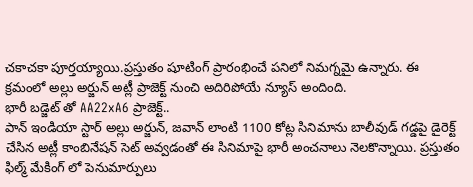చకాచకా పూర్తయ్యాయి.ప్రస్తుతం షూటింగ్ ప్రారంభించే పనిలో నిమగ్నమై ఉన్నారు. ఈ క్రమంలో అల్లు అర్జున్ అట్లీ ప్రాజెక్ట్ నుంచి అదిరిపోయే న్యూస్ అందింది.
భారీ బడ్జెట్ తో AA22xA6 ప్రాజెక్ట్..
పాన్ ఇండియా స్టార్ అల్లు అర్జున్, జవాన్ లాంటి 1100 కోట్ల సినిమాను బాలీవుడ్ గడ్డపై డైరెక్ట్ చేసిన అట్లీ కాంబినేషన్ సెట్ అవ్వడంతో ఈ సినిమాపై భారీ అంచనాలు నెలకొన్నాయి. ప్రస్తుతం ఫిల్మ్ మేకింగ్ లో పెనుమార్పులు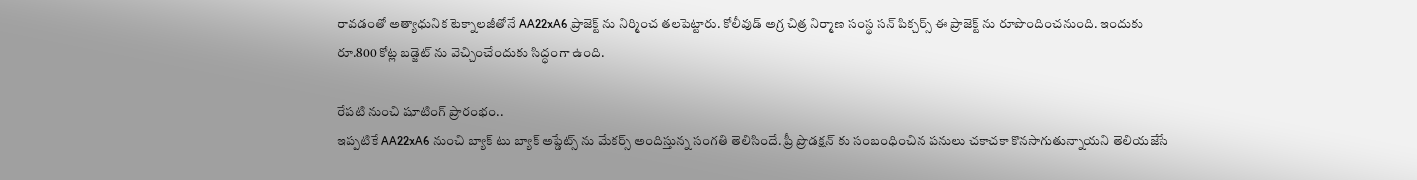రావడంతో అత్యాధునిక టెక్నాలజీతోనే AA22xA6 ప్రాజెక్ట్ ను నిర్మించ తలపెట్టారు. కోలీవుడ్ అగ్ర చిత్ర నిర్మాణ సంస్థ సన్ పిక్చర్స్ ఈ ప్రాజెక్ట్ ను రూపొందించనుంది. ఇందుకు రూ.800 కోట్ల బడ్జెట్ ను వెచ్చించేందుకు సిద్ధంగా ఉంది.

రేపటి నుంచి షూటింగ్ ప్రారంభం..
ఇప్పటికే AA22xA6 నుంచి బ్యాక్ టు బ్యాక్ అప్డేట్స్ ను మేకర్స్ అందిస్తున్న సంగతి తెలిసిందే. ప్రీ ప్రొడక్షన్ కు సంబంధించిన పనులు చకాచకా కొనసాగుతున్నాయని తెలియజేసే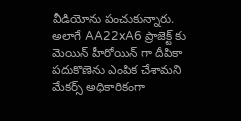వీడియోను పంచుకున్నారు. అలాగే AA22xA6 ప్రాజెక్ట్ కు మెయిన్ హీరోయిన్ గా దీపికా పదుకొణెను ఎంపిక చేశామని మేకర్స్ అధికారికంగా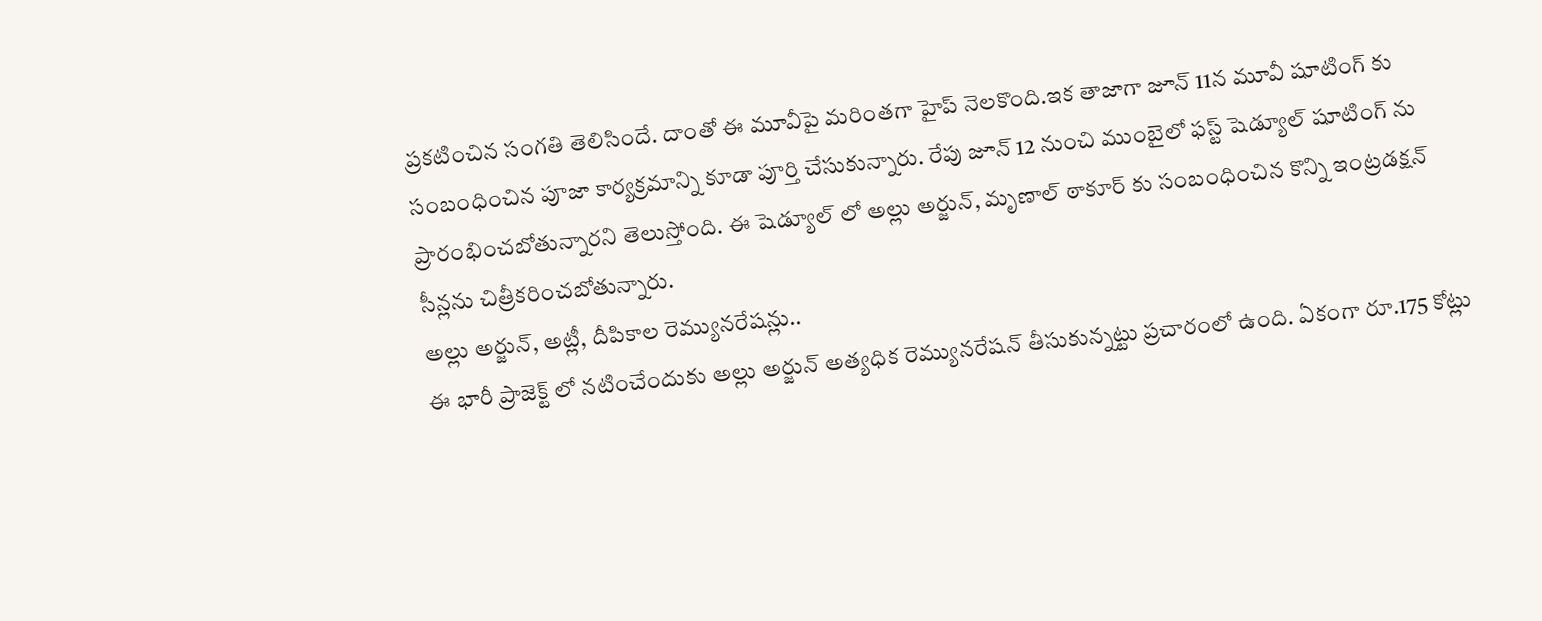ప్రకటించిన సంగతి తెలిసిందే. దాంతో ఈ మూవీపై మరింతగా హైప్ నెలకొంది.ఇక తాజాగా జూన్ 11న మూవీ షూటింగ్ కు సంబంధించిన పూజా కార్యక్రమాన్ని కూడా పూర్తి చేసుకున్నారు. రేపు జూన్ 12 నుంచి ముంబైలో ఫస్ట్ షెడ్యూల్ షూటింగ్ ను ప్రారంభించబోతున్నారని తెలుస్తోంది. ఈ షెడ్యూల్ లో అల్లు అర్జున్, మృణాల్ ఠాకూర్ కు సంబంధించిన కొన్ని ఇంట్రడక్షన్ సీన్లను చిత్రీకరించబోతున్నారు.
అల్లు అర్జున్, అట్లీ, దీపికాల రెమ్యునరేషన్లు..
ఈ భారీ ప్రాజెక్ట్ లో నటించేందుకు అల్లు అర్జున్ అత్యధిక రెమ్యునరేషన్ తీసుకున్నట్టు ప్రచారంలో ఉంది. ఏకంగా రూ.175 కోట్లు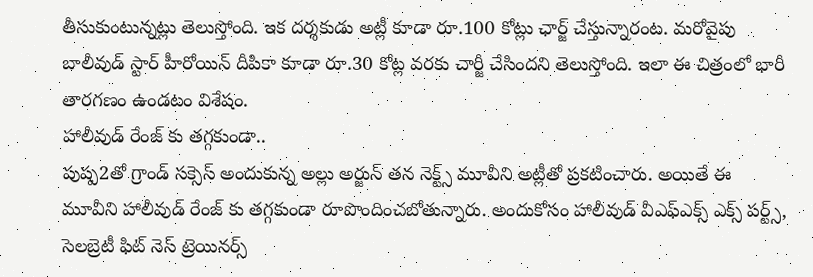తీసుకుంటున్నట్లు తెలుస్తోంది. ఇక దర్శకుడు అట్లీ కూడా రూ.100 కోట్లు ఛార్జ్ చేస్తున్నారంట. మరోవైపు బాలీవుడ్ స్టార్ హీరోయిన్ దీపికా కూడా రూ.30 కోట్ల వరకు చార్జీ చేసిందని తెలుస్తోంది. ఇలా ఈ చిత్రంలో భారీ తారగణం ఉండటం విశేషం.
హాలీవుడ్ రేంజ్ కు తగ్గకుండా..
పుష్ప2తో గ్రాండ్ సక్సెస్ అందుకున్న అల్లు అర్జున్ తన నెక్ట్స్ మూవీని అట్లీతో ప్రకటించారు. అయితే ఈ మూవీని హాలీవుడ్ రేంజ్ కు తగ్గకుండా రూపొందించబోతున్నారు. అందుకోసం హాలీవుడ్ వీఎఫ్ఎక్స్ ఎక్స్ పర్ట్స్, సెలబ్రెటీ ఫిట్ నెస్ ట్రెయినర్స్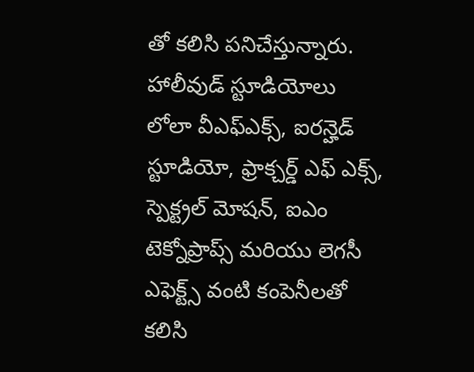తో కలిసి పనిచేస్తున్నారు. హాలీవుడ్ స్టూడియోలు లోలా వీఎఫ్ఎక్స్, ఐరన్హెడ్ స్టూడియో, ఫ్రాక్చర్డ్ ఎఫ్ ఎక్స్, స్పెక్ట్రల్ మోషన్, ఐఎం టెక్నోప్రాప్స్ మరియు లెగసీ ఎఫెక్ట్స్ వంటి కంపెనీలతో కలిసి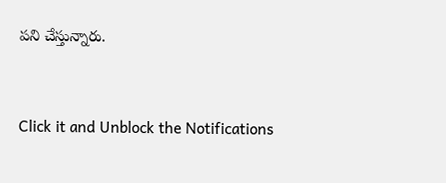పని చేస్తున్నారు.


Click it and Unblock the Notifications